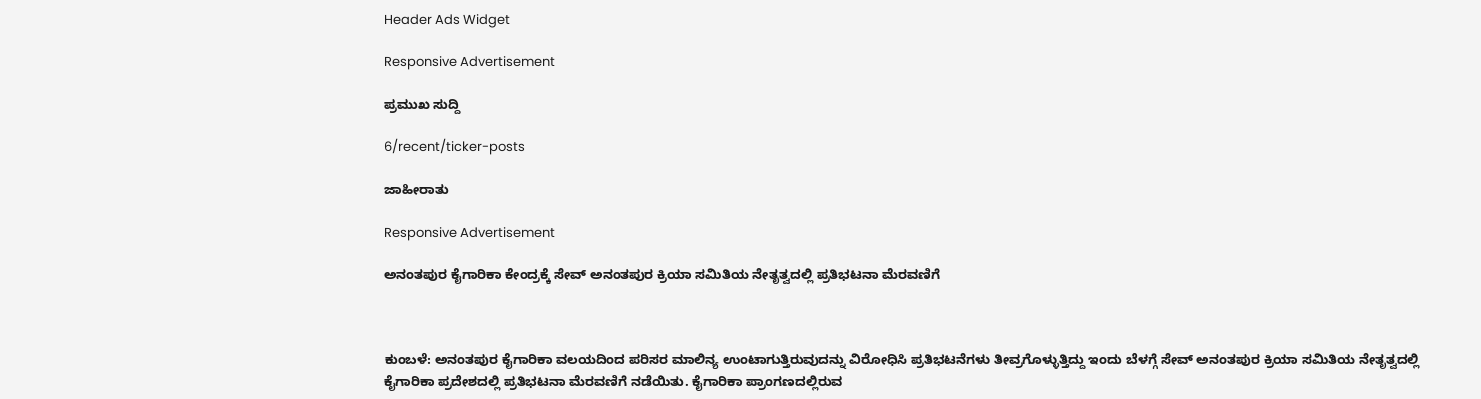Header Ads Widget

Responsive Advertisement

ಪ್ರಮುಖ ಸುದ್ದಿ

6/recent/ticker-posts

ಜಾಹೀರಾತು

Responsive Advertisement

ಅನಂತಪುರ ಕೈಗಾರಿಕಾ ಕೇಂದ್ರಕ್ಕೆ ಸೇವ್ ಅನಂತಪುರ ಕ್ರಿಯಾ ಸಮಿತಿಯ ನೇತೃತ್ವದಲ್ಲಿ ಪ್ರತಿಭಟನಾ ಮೆರವಣಿಗೆ



ಕುಂಬಳೆ: ಅನಂತಪುರ ಕೈಗಾರಿಕಾ ವಲಯದಿಂದ ಪರಿಸರ ಮಾಲಿನ್ಯ ಉಂಟಾಗುತ್ತಿರುವುದನ್ನು ವಿರೋಧಿಸಿ ಪ್ರತಿಭಟನೆಗಳು ತೀವ್ರಗೊಳ್ಳುತ್ತಿದ್ದು ಇಂದು ಬೆಳಗ್ಗೆ ಸೇವ್ ಅನಂತಪುರ ಕ್ರಿಯಾ ಸಮಿತಿಯ ನೇತೃತ್ವದಲ್ಲಿ ಕೈಗಾರಿಕಾ ಪ್ರದೇಶದಲ್ಲಿ ಪ್ರತಿಭಟನಾ ಮೆರವಣಿಗೆ ನಡೆಯಿತು. ಕೈಗಾರಿಕಾ ಪ್ರಾಂಗಣದಲ್ಲಿರುವ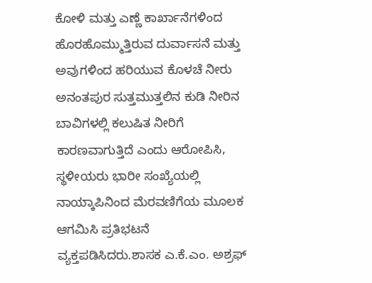ಕೋಳಿ ಮತ್ತು ಎಣ್ಣೆ ಕಾರ್ಖಾನೆಗಳಿಂದ ಹೊರಹೊಮ್ಮುತ್ತಿರುವ ದುರ್ವಾಸನೆ ಮತ್ತು ಅವುಗಳಿಂದ ಹರಿಯುವ ಕೊಳಚೆ ನೀರು ಅನಂತಪುರ ಸುತ್ತಮುತ್ತಲಿನ ಕುಡಿ ನೀರಿನ ಬಾವಿಗಳಲ್ಲಿ ಕಲುಷಿತ ನೀರಿಗೆ ಕಾರಣವಾಗುತ್ತಿದೆ ಎಂದು ಆರೋಪಿಸಿ, ಸ್ಥಳೀಯರು ಭಾರೀ ಸಂಖ್ಯೆಯಲ್ಲಿ ನಾಯ್ಕಾಪಿನಿಂದ ಮೆರವಣಿಗೆಯ ಮೂಲಕ ಆಗಮಿಸಿ ಪ್ರತಿಭಟನೆ ವ್ಯಕ್ತಪಡಿಸಿದರು.ಶಾಸಕ ಎ.ಕೆ.ಎಂ. ಅಶ್ರಫ್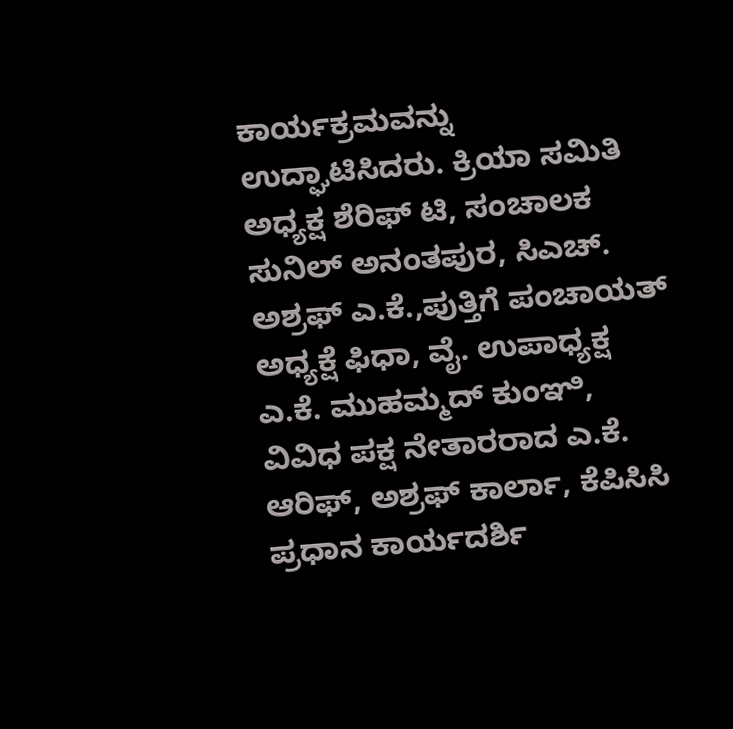ಕಾರ್ಯಕ್ರಮವನ್ನು ಉದ್ಘಾಟಿಸಿದರು. ಕ್ರಿಯಾ ಸಮಿತಿ ಅಧ್ಯಕ್ಷ ಶೆರಿಫ್ ಟಿ, ಸಂಚಾಲಕ ಸುನಿಲ್ ಅನಂತಪುರ, ಸಿಎಚ್. ಅಶ್ರಫ್ ಎ.ಕೆ.,ಪುತ್ತಿಗೆ ಪಂಚಾಯತ್ ಅಧ್ಯಕ್ಷೆ ಫಿಧಾ, ವೈ. ಉಪಾಧ್ಯಕ್ಷ ಎ.ಕೆ. ಮುಹಮ್ಮದ್ ಕುಂಞಿ,  ವಿವಿಧ ಪಕ್ಷ ನೇತಾರರಾದ ಎ.ಕೆ. ಆರಿಫ್, ಅಶ್ರಫ್ ಕಾರ್ಲಾ, ಕೆಪಿಸಿಸಿ ಪ್ರಧಾನ ಕಾರ್ಯದರ್ಶಿ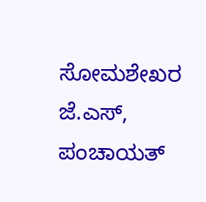ಸೋಮಶೇಖರ ಜೆ.ಎಸ್, ಪಂಚಾಯತ್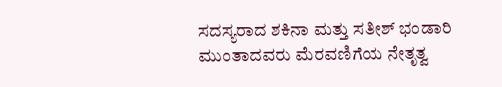ಸದಸ್ಯರಾದ ಶಕಿನಾ ಮತ್ತು ಸತೀಶ್ ಭಂಡಾರಿ ಮುಂತಾದವರು ಮೆರವಣಿಗೆಯ ನೇತೃತ್ವ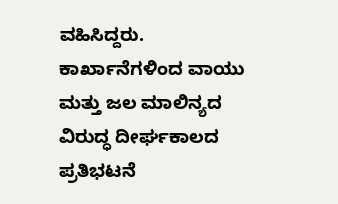ವಹಿಸಿದ್ದರು.  ಕಾರ್ಖಾನೆಗಳಿಂದ ವಾಯು ಮತ್ತು ಜಲ ಮಾಲಿನ್ಯದ ವಿರುದ್ಧ ದೀರ್ಘಕಾಲದ ಪ್ರತಿಭಟನೆ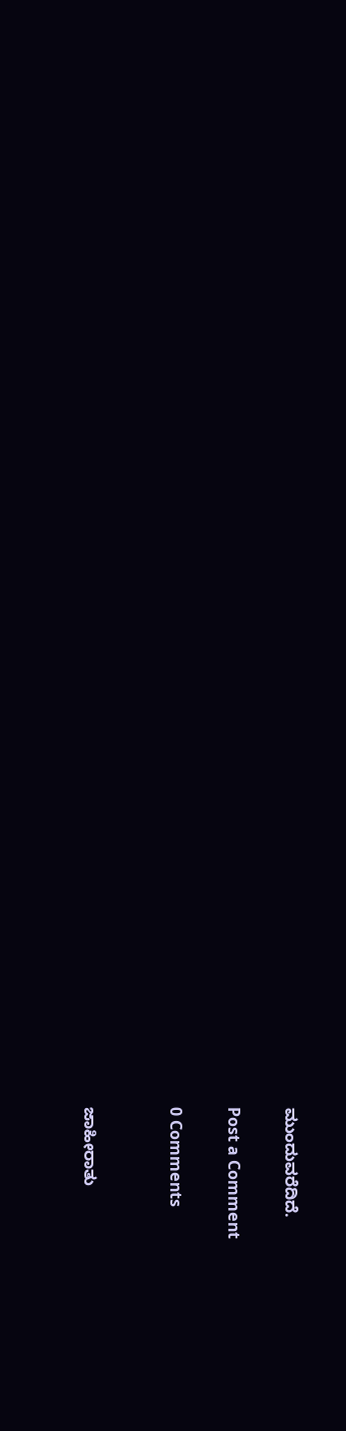ಮುಂದುವರೆದಿದೆ.

Post a Comment

0 Comments


ಜಾಹೀರಾತು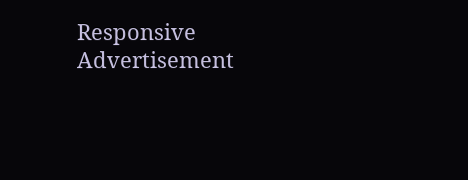Responsive Advertisement